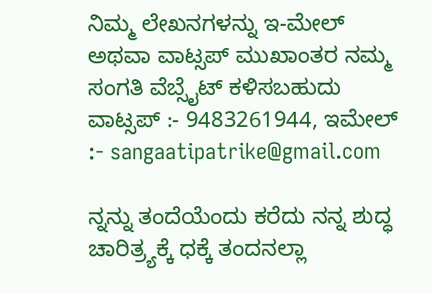ನಿಮ್ಮ ಲೇಖನಗಳನ್ನು ಇ-ಮೇಲ್ ಅಥವಾ ವಾಟ್ಸಪ್ ಮುಖಾಂತರ ನಮ್ಮ ಸಂಗತಿ ವೆಬ್ಸೈಟ್ ಕಳಿಸಬಹುದು ವಾಟ್ಸಪ್‌ :- 9483261944, ಇಮೇಲ್ :- sangaatipatrike@gmail.com

ನ್ನನ್ನು ತಂದೆಯೆಂದು ಕರೆದು ನನ್ನ ಶುದ್ಧ ಚಾರಿತ್ರ್ಯಕ್ಕೆ ಧಕ್ಕೆ ತಂದನಲ್ಲಾ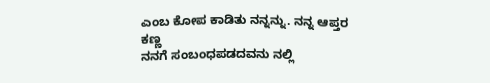ಎಂಬ ಕೋಪ ಕಾಡಿತು ನನ್ನನ್ನು. ನನ್ನ ಆಪ್ತರ ಕಣ್ಣ
ನನಗೆ ಸಂಬಂಧಪಡದವನು ನಲ್ಲಿ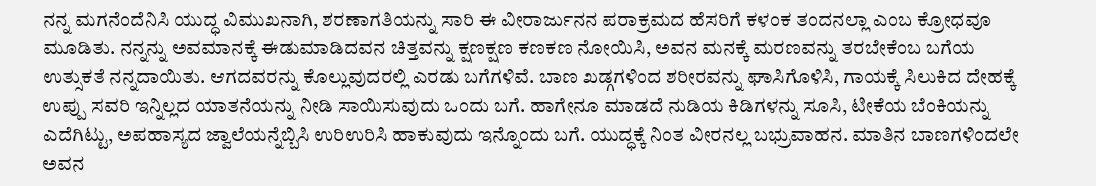ನನ್ನ ಮಗನೆಂದೆನಿಸಿ ಯುದ್ಧ ವಿಮುಖನಾಗಿ, ಶರಣಾಗತಿಯನ್ನು ಸಾರಿ ಈ ವೀರಾರ್ಜುನನ ಪರಾಕ್ರಮದ ಹೆಸರಿಗೆ ಕಳಂಕ ತಂದನಲ್ಲಾ ಎಂಬ ಕ್ರೋಧವೂ ಮೂಡಿತು. ನನ್ನನ್ನು ಅವಮಾನಕ್ಕೆ ಈಡುಮಾಡಿದವನ ಚಿತ್ತವನ್ನು ಕ್ಷಣಕ್ಷಣ ಕಣಕಣ ನೋಯಿಸಿ, ಅವನ ಮನಕ್ಕೆ ಮರಣವನ್ನು ತರಬೇಕೆಂಬ ಬಗೆಯ ಉತ್ಸುಕತೆ ನನ್ನದಾಯಿತು. ಆಗದವರನ್ನು ಕೊಲ್ಲುವುದರಲ್ಲಿ ಎರಡು ಬಗೆಗಳಿವೆ. ಬಾಣ ಖಡ್ಗಗಳಿಂದ ಶರೀರವನ್ನು ಘಾಸಿಗೊಳಿಸಿ, ಗಾಯಕ್ಕೆ ಸಿಲುಕಿದ ದೇಹಕ್ಕೆ ಉಪ್ಪು ಸವರಿ ಇನ್ನಿಲ್ಲದ ಯಾತನೆಯನ್ನು ನೀಡಿ ಸಾಯಿಸುವುದು ಒಂದು ಬಗೆ. ಹಾಗೇನೂ ಮಾಡದೆ ನುಡಿಯ ಕಿಡಿಗಳನ್ನು ಸೂಸಿ, ಟೀಕೆಯ ಬೆಂಕಿಯನ್ನು ಎದೆಗಿಟ್ಟು, ಅಪಹಾಸ್ಯದ ಜ್ವಾಲೆಯನ್ನೆಬ್ಬಿಸಿ ಉರಿಉರಿಸಿ ಹಾಕುವುದು ಇನ್ನೊಂದು ಬಗೆ. ಯುದ್ಧಕ್ಕೆ ನಿಂತ ವೀರನಲ್ಲ ಬಭ್ರುವಾಹನ. ಮಾತಿನ ಬಾಣಗಳಿಂದಲೇ ಅವನ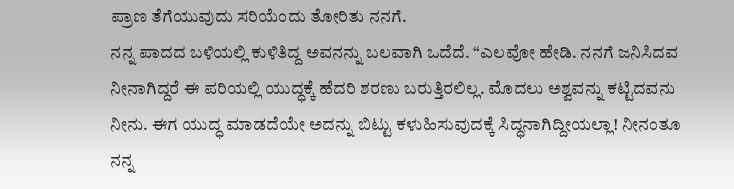ಪ್ರಾಣ ತೆಗೆಯುವುದು ಸರಿಯೆಂದು ತೋರಿತು ನನಗೆ.
ನನ್ನ ಪಾದದ ಬಳಿಯಲ್ಲಿ ಕುಳಿತಿದ್ದ ಅವನನ್ನು ಬಲವಾಗಿ ಒದೆದೆ. “ಎಲವೋ ಹೇಡಿ. ನನಗೆ ಜನಿಸಿದವ ನೀನಾಗಿದ್ದರೆ ಈ ಪರಿಯಲ್ಲಿ ಯುದ್ಧಕ್ಕೆ ಹೆದರಿ ಶರಣು ಬರುತ್ತಿರಲಿಲ್ಲ. ಮೊದಲು ಅಶ್ವವನ್ನು ಕಟ್ಟಿದವನು ನೀನು. ಈಗ ಯುದ್ಧ ಮಾಡದೆಯೇ ಅದನ್ನು ಬಿಟ್ಟು ಕಳುಹಿಸುವುದಕ್ಕೆ ಸಿದ್ಧನಾಗಿದ್ದೀಯಲ್ಲಾ! ನೀನಂತೂ ನನ್ನ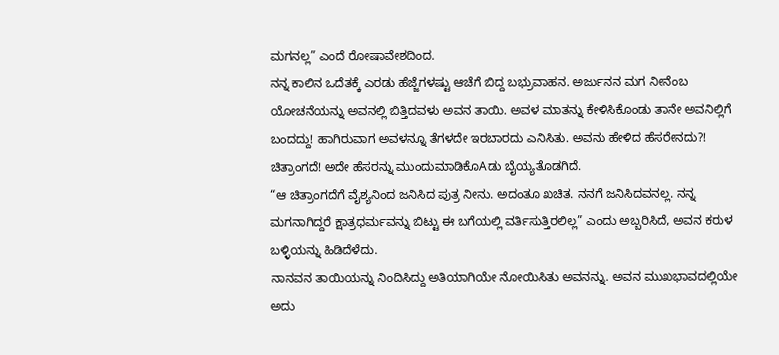ಮಗನಲ್ಲ” ಎಂದೆ ರೋಷಾವೇಶದಿಂದ.
ನನ್ನ ಕಾಲಿನ ಒದೆತಕ್ಕೆ ಎರಡು ಹೆಜ್ಜೆಗಳಷ್ಟು ಆಚೆಗೆ ಬಿದ್ದ ಬಭ್ರುವಾಹನ. ಅರ್ಜುನನ ಮಗ ನೀನೆಂಬ ಯೋಚನೆಯನ್ನು ಅವನಲ್ಲಿ ಬಿತ್ತಿದವಳು ಅವನ ತಾಯಿ. ಅವಳ ಮಾತನ್ನು ಕೇಳಿಸಿಕೊಂಡು ತಾನೇ ಅವನಿಲ್ಲಿಗೆ ಬಂದದ್ದು! ಹಾಗಿರುವಾಗ ಅವಳನ್ನೂ ತೆಗಳದೇ ಇರಬಾರದು ಎನಿಸಿತು. ಅವನು ಹೇಳಿದ ಹೆಸರೇನದು?! ಚಿತ್ರಾಂಗದೆ! ಅದೇ ಹೆಸರನ್ನು ಮುಂದುಮಾಡಿಕೊAಡು ಬೈಯ್ಯತೊಡಗಿದೆ.
“ಆ ಚಿತ್ರಾಂಗದೆಗೆ ವೈಶ್ಯನಿಂದ ಜನಿಸಿದ ಪುತ್ರ ನೀನು. ಅದಂತೂ ಖಚಿತ. ನನಗೆ ಜನಿಸಿದವನಲ್ಲ. ನನ್ನ ಮಗನಾಗಿದ್ದರೆ ಕ್ಷಾತ್ರಧರ್ಮವನ್ನು ಬಿಟ್ಟು ಈ ಬಗೆಯಲ್ಲಿ ವರ್ತಿಸುತ್ತಿರಲಿಲ್ಲ” ಎಂದು ಅಬ್ಬರಿಸಿದೆ, ಅವನ ಕರುಳ ಬಳ್ಳಿಯನ್ನು ಹಿಡಿದೆಳೆದು.
ನಾನವನ ತಾಯಿಯನ್ನು ನಿಂದಿಸಿದ್ದು ಅತಿಯಾಗಿಯೇ ನೋಯಿಸಿತು ಅವನನ್ನು. ಅವನ ಮುಖಭಾವದಲ್ಲಿಯೇ ಅದು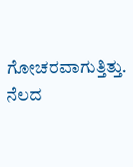ಗೋಚರವಾಗುತ್ತಿತ್ತು. ನೆಲದ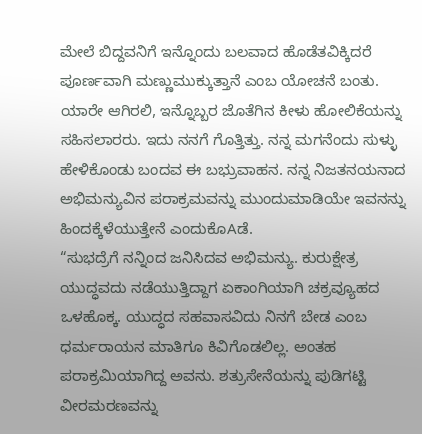ಮೇಲೆ ಬಿದ್ದವನಿಗೆ ಇನ್ನೊಂದು ಬಲವಾದ ಹೊಡೆತವಿಕ್ಕಿದರೆ ಪೂರ್ಣವಾಗಿ ಮಣ್ಣುಮುಕ್ಕುತ್ತಾನೆ ಎಂಬ ಯೋಚನೆ ಬಂತು. ಯಾರೇ ಆಗಿರಲಿ, ಇನ್ನೊಬ್ಬರ ಜೊತೆಗಿನ ಕೀಳು ಹೋಲಿಕೆಯನ್ನು ಸಹಿಸಲಾರರು. ಇದು ನನಗೆ ಗೊತ್ತಿತ್ತು. ನನ್ನ ಮಗನೆಂದು ಸುಳ್ಳು ಹೇಳಿಕೊಂಡು ಬಂದವ ಈ ಬಭ್ರುವಾಹನ. ನನ್ನ ನಿಜತನಯನಾದ ಅಭಿಮನ್ಯುವಿನ ಪರಾಕ್ರಮವನ್ನು ಮುಂದುಮಾಡಿಯೇ ಇವನನ್ನು ಹಿಂದಕ್ಕೆಳೆಯುತ್ತೇನೆ ಎಂದುಕೊAಡೆ.
“ಸುಭದ್ರೆಗೆ ನನ್ನಿಂದ ಜನಿಸಿದವ ಅಭಿಮನ್ಯು. ಕುರುಕ್ಷೇತ್ರ ಯುದ್ಧವದು ನಡೆಯುತ್ತಿದ್ದಾಗ ಏಕಾಂಗಿಯಾಗಿ ಚಕ್ರವ್ಯೂಹದ ಒಳಹೊಕ್ಕ. ಯುದ್ಧದ ಸಹವಾಸವಿದು ನಿನಗೆ ಬೇಡ ಎಂಬ ಧರ್ಮರಾಯನ ಮಾತಿಗೂ ಕಿವಿಗೊಡಲಿಲ್ಲ. ಅಂತಹ ಪರಾಕ್ರಮಿಯಾಗಿದ್ದ ಅವನು. ಶತ್ರುಸೇನೆಯನ್ನು ಪುಡಿಗಟ್ಟಿ ವೀರಮರಣವನ್ನು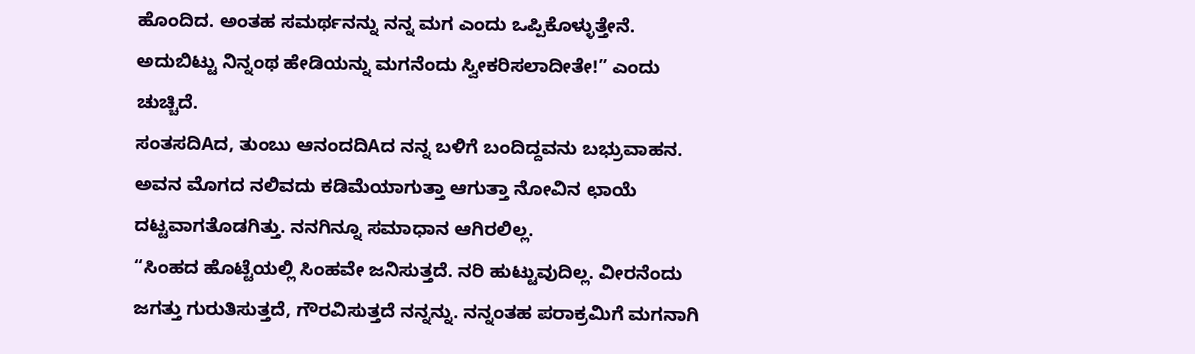ಹೊಂದಿದ. ಅಂತಹ ಸಮರ್ಥನನ್ನು ನನ್ನ ಮಗ ಎಂದು ಒಪ್ಪಿಕೊಳ್ಳುತ್ತೇನೆ. ಅದುಬಿಟ್ಟು ನಿನ್ನಂಥ ಹೇಡಿಯನ್ನು ಮಗನೆಂದು ಸ್ವೀಕರಿಸಲಾದೀತೇ!” ಎಂದು ಚುಚ್ಚಿದೆ.
ಸಂತಸದಿAದ, ತುಂಬು ಆನಂದದಿAದ ನನ್ನ ಬಳಿಗೆ ಬಂದಿದ್ದವನು ಬಭ್ರುವಾಹನ. ಅವನ ಮೊಗದ ನಲಿವದು ಕಡಿಮೆಯಾಗುತ್ತಾ ಆಗುತ್ತಾ ನೋವಿನ ಛಾಯೆ ದಟ್ಟವಾಗತೊಡಗಿತ್ತು. ನನಗಿನ್ನೂ ಸಮಾಧಾನ ಆಗಿರಲಿಲ್ಲ.
“ಸಿಂಹದ ಹೊಟ್ಟೆಯಲ್ಲಿ ಸಿಂಹವೇ ಜನಿಸುತ್ತದೆ. ನರಿ ಹುಟ್ಟುವುದಿಲ್ಲ. ವೀರನೆಂದು ಜಗತ್ತು ಗುರುತಿಸುತ್ತದೆ, ಗೌರವಿಸುತ್ತದೆ ನನ್ನನ್ನು. ನನ್ನಂತಹ ಪರಾಕ್ರಮಿಗೆ ಮಗನಾಗಿ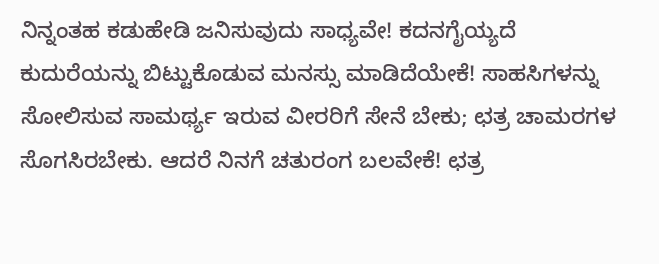ನಿನ್ನಂತಹ ಕಡುಹೇಡಿ ಜನಿಸುವುದು ಸಾಧ್ಯವೇ! ಕದನಗೈಯ್ಯದೆ ಕುದುರೆಯನ್ನು ಬಿಟ್ಟುಕೊಡುವ ಮನಸ್ಸು ಮಾಡಿದೆಯೇಕೆ! ಸಾಹಸಿಗಳನ್ನು ಸೋಲಿಸುವ ಸಾಮರ್ಥ್ಯ ಇರುವ ವೀರರಿಗೆ ಸೇನೆ ಬೇಕು; ಛತ್ರ ಚಾಮರಗಳ ಸೊಗಸಿರಬೇಕು. ಆದರೆ ನಿನಗೆ ಚತುರಂಗ ಬಲವೇಕೆ! ಛತ್ರ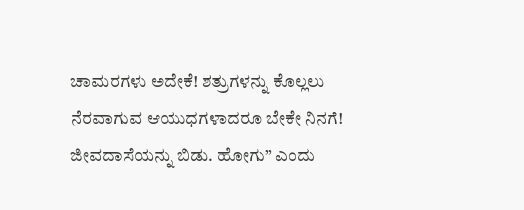ಚಾಮರಗಳು ಅದೇಕೆ! ಶತ್ರುಗಳನ್ನು ಕೊಲ್ಲಲು ನೆರವಾಗುವ ಆಯುಧಗಳಾದರೂ ಬೇಕೇ ನಿನಗೆ! ಜೀವದಾಸೆಯನ್ನು ಬಿಡು. ಹೋಗು” ಎಂದು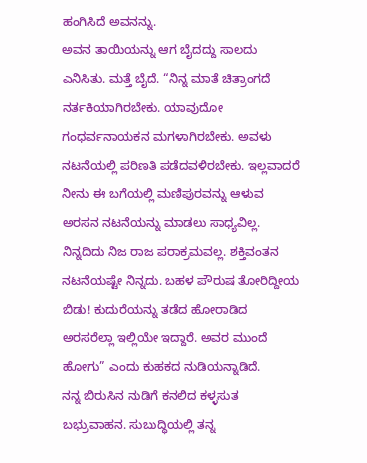ಹಂಗಿಸಿದೆ ಅವನನ್ನು.
ಅವನ ತಾಯಿಯನ್ನು ಆಗ ಬೈದದ್ದು ಸಾಲದು ಎನಿಸಿತು. ಮತ್ತೆ ಬೈದೆ. “ನಿನ್ನ ಮಾತೆ ಚಿತ್ರಾಂಗದೆ ನರ್ತಕಿಯಾಗಿರಬೇಕು. ಯಾವುದೋ ಗಂಧರ್ವನಾಯಕನ ಮಗಳಾಗಿರಬೇಕು. ಅವಳು ನಟನೆಯಲ್ಲಿ ಪರಿಣತಿ ಪಡೆದವಳಿರಬೇಕು. ಇಲ್ಲವಾದರೆ ನೀನು ಈ ಬಗೆಯಲ್ಲಿ ಮಣಿಪುರವನ್ನು ಆಳುವ ಅರಸನ ನಟನೆಯನ್ನು ಮಾಡಲು ಸಾಧ್ಯವಿಲ್ಲ. ನಿನ್ನದಿದು ನಿಜ ರಾಜ ಪರಾಕ್ರಮವಲ್ಲ. ಶಕ್ತಿವಂತನ ನಟನೆಯಷ್ಟೇ ನಿನ್ನದು. ಬಹಳ ಪೌರುಷ ತೋರಿದ್ದೀಯ ಬಿಡು! ಕುದುರೆಯನ್ನು ತಡೆದ ಹೋರಾಡಿದ ಅರಸರೆಲ್ಲಾ ಇಲ್ಲಿಯೇ ಇದ್ದಾರೆ. ಅವರ ಮುಂದೆ ಹೋಗು” ಎಂದು ಕುಹಕದ ನುಡಿಯನ್ನಾಡಿದೆ.
ನನ್ನ ಬಿರುಸಿನ ನುಡಿಗೆ ಕನಲಿದ ಕಳ್ಳಸುತ ಬಭ್ರುವಾಹನ. ಸುಬುದ್ಧಿಯಲ್ಲಿ ತನ್ನ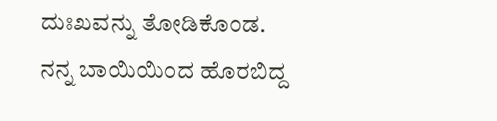ದುಃಖವನ್ನು ತೋಡಿಕೊಂಡ. ನನ್ನ ಬಾಯಿಯಿಂದ ಹೊರಬಿದ್ದ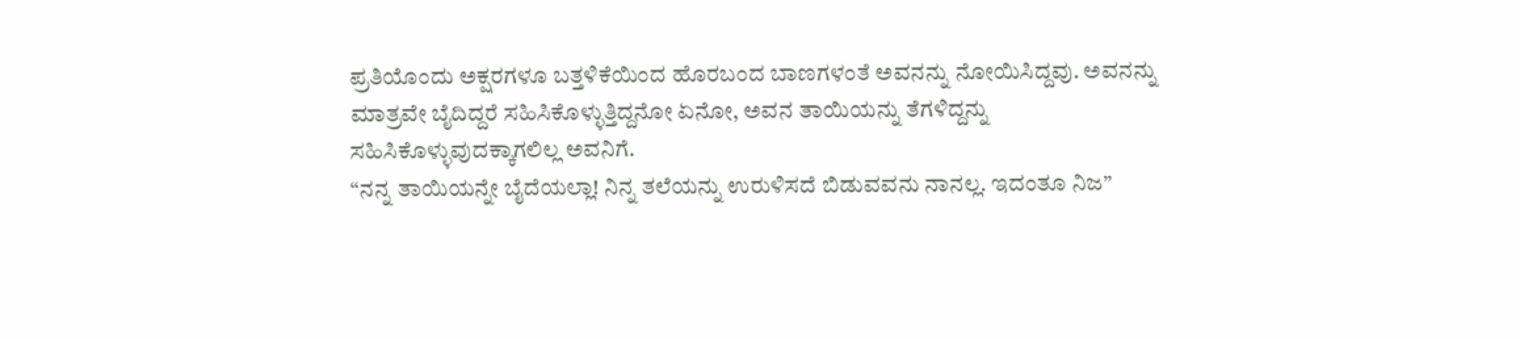ಪ್ರತಿಯೊಂದು ಅಕ್ಷರಗಳೂ ಬತ್ತಳಿಕೆಯಿಂದ ಹೊರಬಂದ ಬಾಣಗಳಂತೆ ಅವನನ್ನು ನೋಯಿಸಿದ್ದವು. ಅವನನ್ನು ಮಾತ್ರವೇ ಬೈದಿದ್ದರೆ ಸಹಿಸಿಕೊಳ್ಳುತ್ತಿದ್ದನೋ ಏನೋ, ಅವನ ತಾಯಿಯನ್ನು ತೆಗಳಿದ್ದನ್ನು ಸಹಿಸಿಕೊಳ್ಳುವುದಕ್ಕಾಗಲಿಲ್ಲ ಅವನಿಗೆ.
“ನನ್ನ ತಾಯಿಯನ್ನೇ ಬೈದೆಯಲ್ಲಾ! ನಿನ್ನ ತಲೆಯನ್ನು ಉರುಳಿಸದೆ ಬಿಡುವವನು ನಾನಲ್ಲ. ಇದಂತೂ ನಿಜ”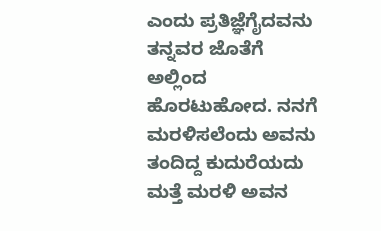ಎಂದು ಪ್ರತಿಜ್ಞೆಗೈದವನು ತನ್ನವರ ಜೊತೆಗೆ ಅಲ್ಲಿಂದ ಹೊರಟುಹೋದ. ನನಗೆ ಮರಳಿಸಲೆಂದು ಅವನು ತಂದಿದ್ದ ಕುದುರೆಯದು ಮತ್ತೆ ಮರಳಿ ಅವನ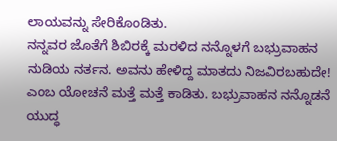ಲಾಯವನ್ನು ಸೇರಿಕೊಂಡಿತು.
ನನ್ನವರ ಜೊತೆಗೆ ಶಿಬಿರಕ್ಕೆ ಮರಳಿದ ನನ್ನೊಳಗೆ ಬಭ್ರುವಾಹನ ನುಡಿಯ ನರ್ತನ. ಅವನು ಹೇಳಿದ್ದ ಮಾತದು ನಿಜವಿರಬಹುದೇ! ಎಂಬ ಯೋಚನೆ ಮತ್ತೆ ಮತ್ತೆ ಕಾಡಿತು. ಬಭ್ರುವಾಹನ ನನ್ನೊಡನೆ ಯುದ್ಧ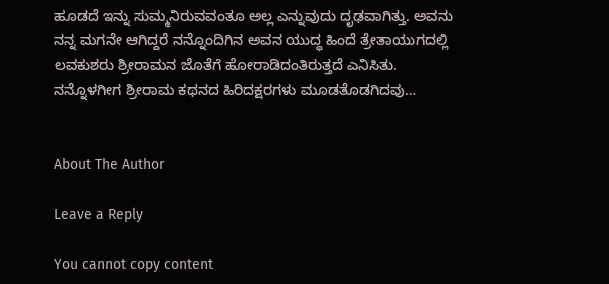ಹೂಡದೆ ಇನ್ನು ಸುಮ್ಮನಿರುವವಂತೂ ಅಲ್ಲ ಎನ್ನುವುದು ದೃಢವಾಗಿತ್ತು. ಅವನು ನನ್ನ ಮಗನೇ ಆಗಿದ್ದರೆ ನನ್ನೊಂದಿಗಿನ ಅವನ ಯುದ್ಧ ಹಿಂದೆ ತ್ರೇತಾಯುಗದಲ್ಲಿ ಲವಕುಶರು ಶ್ರೀರಾಮನ ಜೊತೆಗೆ ಹೋರಾಡಿದಂತಿರುತ್ತದೆ ಎನಿಸಿತು. ನನ್ನೊಳಗೀಗ ಶ್ರೀರಾಮ ಕಥನದ ಹಿರಿದಕ್ಷರಗಳು ಮೂಡತೊಡಗಿದವು…


About The Author

Leave a Reply

You cannot copy content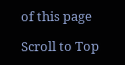of this page

Scroll to Top